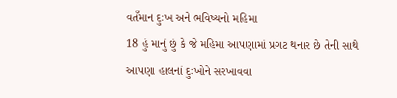વતઁમાન દુઃખ અને ભવિષ્યનો મહિમા
18 હું માનું છું કે જે મહિમા આપણામાં પ્રગટ થનાર છે તેની સાથે આપણા હાલનાં દુઃખોને સરખાવવા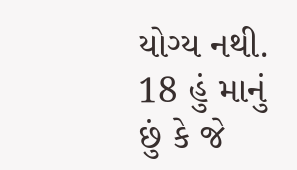યોગ્ય નથી.
18 હું માનું છું કે જે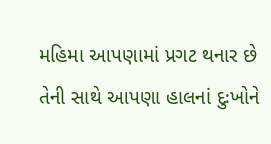મહિમા આપણામાં પ્રગટ થનાર છે તેની સાથે આપણા હાલનાં દુઃખોને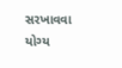સરખાવવા યોગ્ય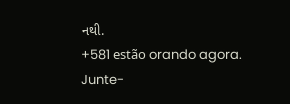નથી.
+581 estão orando agora.
Junte-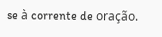se à corrente de oração.